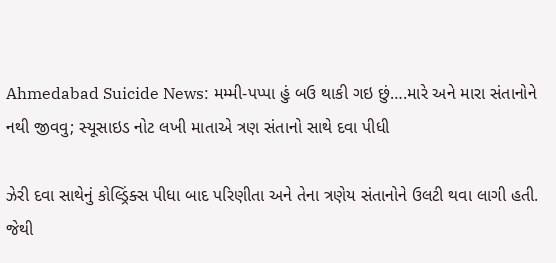Ahmedabad Suicide News: મમ્મી-પપ્પા હું બઉ થાકી ગઇ છું….મારે અને મારા સંતાનોને નથી જીવવુ; સ્યૂસાઇડ નોટ લખી માતાએ ત્રણ સંતાનો સાથે દવા પીધી

ઝેરી દવા સાથેનું કોલ્ડ્રિંક્સ પીધા બાદ પરિણીતા અને તેના ત્રણેય સંતાનોને ઉલટી થવા લાગી હતી. જેથી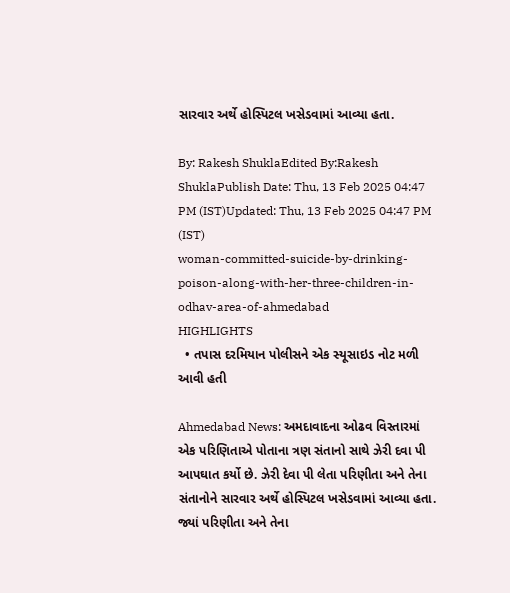સારવાર અર્થે હોસ્પિટલ ખસેડવામાં આવ્યા હતા.

By: Rakesh ShuklaEdited By:Rakesh ShuklaPublish Date: Thu, 13 Feb 2025 04:47 PM (IST)Updated: Thu, 13 Feb 2025 04:47 PM (IST)
woman-committed-suicide-by-drinking-poison-along-with-her-three-children-in-odhav-area-of-ahmedabad
HIGHLIGHTS
  • તપાસ દરમિયાન પોલીસને એક સ્યૂસાઇડ નોટ મળી આવી હતી

Ahmedabad News: અમદાવાદના ઓઢવ વિસ્તારમાં એક પરિણિતાએ પોતાના ત્રણ સંતાનો સાથે ઝેરી દવા પી આપઘાત કર્યો છે. ઝેરી દેવા પી લેતા પરિણીતા અને તેના સંતાનોને સારવાર અર્થે હોસ્પિટલ ખસેડવામાં આવ્યા હતા. જ્યાં પરિણીતા અને તેના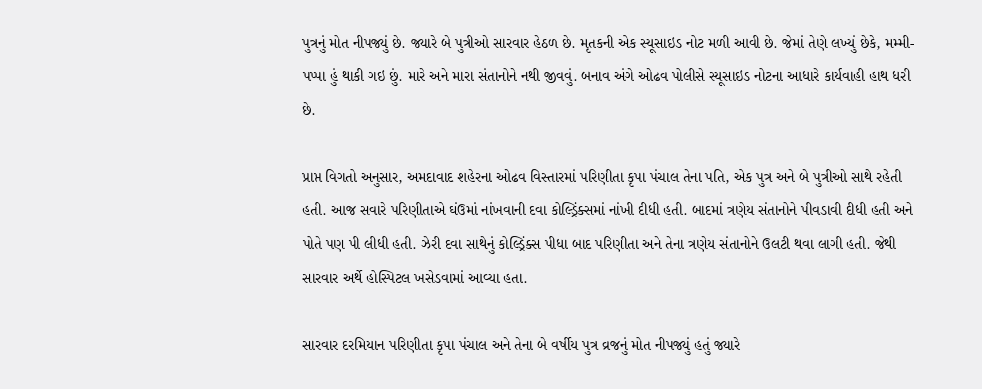પુત્રનું મોત નીપજ્યું છે. જ્યારે બે પુત્રીઓ સારવાર હેઠળ છે. મૃતકની એક સ્યૂસાઇડ નોટ મળી આવી છે. જેમાં તેણે લખ્યું છેકે, મમ્મી-પપ્પા હું થાકી ગઇ છું. મારે અને મારા સંતાનોને નથી જીવવું. બનાવ અંગે ઓઢવ પોલીસે સ્યૂસાઇડ નોટના આધારે કાર્યવાહી હાથ ધરી છે.

પ્રાપ્ત વિગતો અનુસાર, અમદાવાદ શહેરના ઓઢવ વિસ્તારમાં પરિણીતા કૃપા પંચાલ તેના પતિ, એક પુત્ર અને બે પુત્રીઓ સાથે રહેતી હતી. આજ સવારે પરિણીતાએ ઘંઉમાં નાંખવાની દવા કોલ્ડ્રિંક્સમાં નાંખી દીધી હતી. બાદમાં ત્રણેય સંતાનોને પીવડાવી દીધી હતી અને પોતે પણ પી લીધી હતી. ઝેરી દવા સાથેનું કોલ્ડ્રિંક્સ પીધા બાદ પરિણીતા અને તેના ત્રણેય સંતાનોને ઉલટી થવા લાગી હતી. જેથી સારવાર અર્થે હોસ્પિટલ ખસેડવામાં આવ્યા હતા.

સારવાર દરમિયાન પરિણીતા કૃપા પંચાલ અને તેના બે વર્ષીય પુત્ર વ્રજનું મોત નીપજ્યું હતું જ્યારે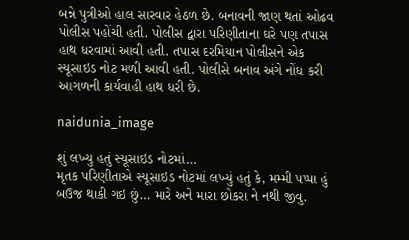બન્ને પુત્રીઓ હાલ સારવાર હેઠળ છે. બનાવની જાણ થતાં ઓઢવ પોલીસ પહોંચી હતી. પોલીસ દ્વારા પરિણીતાના ઘરે પણ તપાસ હાથ ધરવામાં આવી હતી. તપાસ દરમિયાન પોલીસને એક સ્યૂસાઇડ નોટ મળી આવી હતી. પોલીસે બનાવ અંગે નોંધ કરી આગળની કાર્યવાહી હાથ ધરી છે.

naidunia_image

શું લખ્યુ હતું સ્યૂસાઇડ નોટમાં…
મૃતક પરિણીતાએ સ્યૂસાઇડ નોટમાં લખ્યું હતું કે, મમ્મી પપ્પા હું બઉજ થાકી ગઇ છું… મારે અને મારા છોકરા ને નથી જીવુ.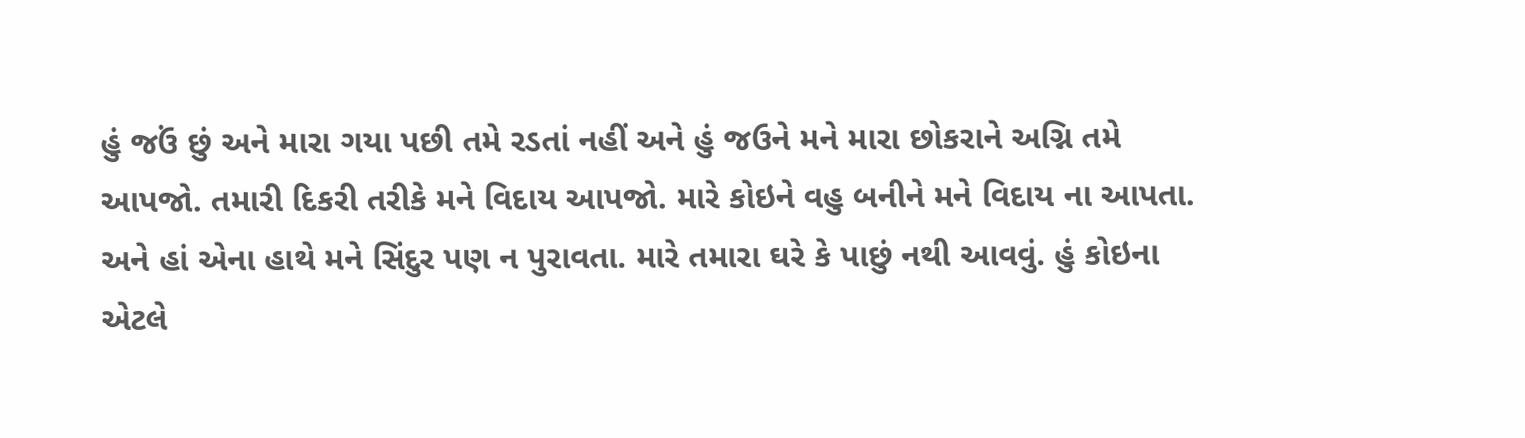હું જઉં છું અને મારા ગયા પછી તમે રડતાં નહીં અને હું જઉને મને મારા છોકરાને અગ્નિ તમે આપજો. તમારી દિકરી તરીકે મને વિદાય આપજો. મારે કોઇને વહુ બનીને મને વિદાય ના આપતા. અને હાં એના હાથે મને સિંદુર પણ ન પુરાવતા. મારે તમારા ઘરે કે પાછું નથી આવવું. હું કોઇના એટલે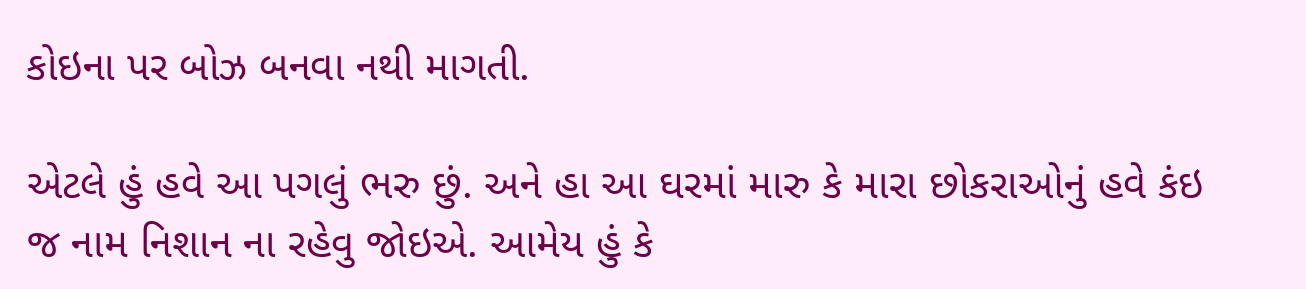કોઇના પર બોઝ બનવા નથી માગતી.

એટલે હું હવે આ પગલું ભરુ છું. અને હા આ ઘરમાં મારુ કે મારા છોકરાઓનું હવે કંઇ જ નામ નિશાન ના રહેવુ જોઇએ. આમેય હું કે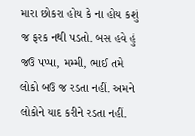મારા છોકરા હોય કે ના હોય કશું જ ફરક નથી પડતો. બસ હવે હું જઉ પપ્પા, મમ્મી, ભાઈ તમે લોકો બઉ જ રડતા નહીં. અમને લોકોને યાદ કરીને રડતા નહીં.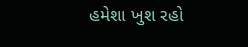હમેશા ખુશ રહો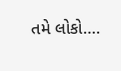તમે લોકો….